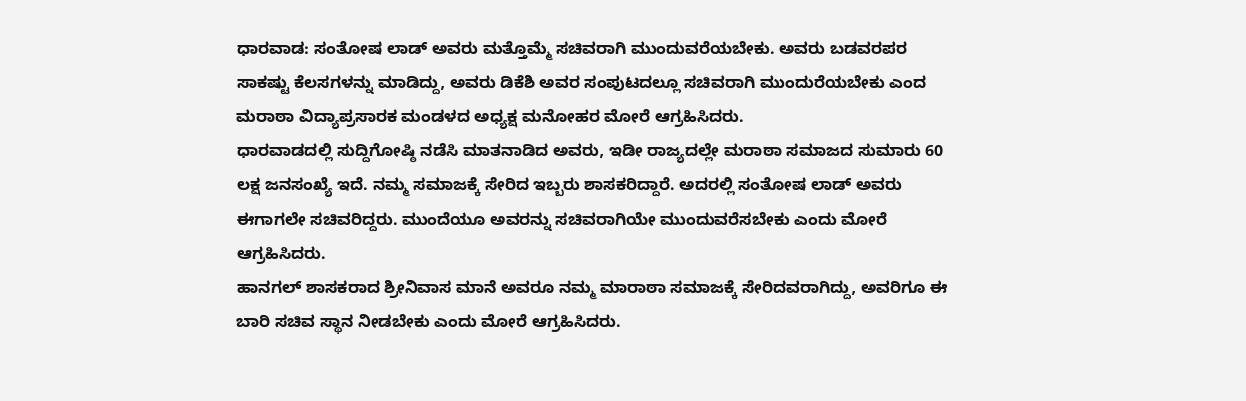ಧಾರವಾಡ: ಸಂತೋಷ ಲಾಡ್ ಅವರು ಮತ್ತೊಮ್ಮೆ ಸಚಿವರಾಗಿ ಮುಂದುವರೆಯಬೇಕು. ಅವರು ಬಡವರಪರ ಸಾಕಷ್ಟು ಕೆಲಸಗಳನ್ನು ಮಾಡಿದ್ದು, ಅವರು ಡಿಕೆಶಿ ಅವರ ಸಂಪುಟದಲ್ಲೂ ಸಚಿವರಾಗಿ ಮುಂದುರೆಯಬೇಕು ಎಂದ ಮರಾಠಾ ವಿದ್ಯಾಪ್ರಸಾರಕ ಮಂಡಳದ ಅಧ್ಯಕ್ಷ ಮನೋಹರ ಮೋರೆ ಆಗ್ರಹಿಸಿದರು.
ಧಾರವಾಡದಲ್ಲಿ ಸುದ್ದಿಗೋಷ್ಠಿ ನಡೆಸಿ ಮಾತನಾಡಿದ ಅವರು, ಇಡೀ ರಾಜ್ಯದಲ್ಲೇ ಮರಾಠಾ ಸಮಾಜದ ಸುಮಾರು 60 ಲಕ್ಷ ಜನಸಂಖ್ಯೆ ಇದೆ. ನಮ್ಮ ಸಮಾಜಕ್ಕೆ ಸೇರಿದ ಇಬ್ಬರು ಶಾಸಕರಿದ್ದಾರೆ. ಅದರಲ್ಲಿ ಸಂತೋಷ ಲಾಡ್ ಅವರು ಈಗಾಗಲೇ ಸಚಿವರಿದ್ದರು. ಮುಂದೆಯೂ ಅವರನ್ನು ಸಚಿವರಾಗಿಯೇ ಮುಂದುವರೆಸಬೇಕು ಎಂದು ಮೋರೆ ಆಗ್ರಹಿಸಿದರು.
ಹಾನಗಲ್ ಶಾಸಕರಾದ ಶ್ರೀನಿವಾಸ ಮಾನೆ ಅವರೂ ನಮ್ಮ ಮಾರಾಠಾ ಸಮಾಜಕ್ಕೆ ಸೇರಿದವರಾಗಿದ್ದು, ಅವರಿಗೂ ಈ ಬಾರಿ ಸಚಿವ ಸ್ಥಾನ ನೀಡಬೇಕು ಎಂದು ಮೋರೆ ಆಗ್ರಹಿಸಿದರು.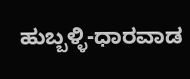ಹುಬ್ಬಳ್ಳಿ-ಧಾರವಾಡ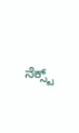ನೆಕ್ಸ್ಟ್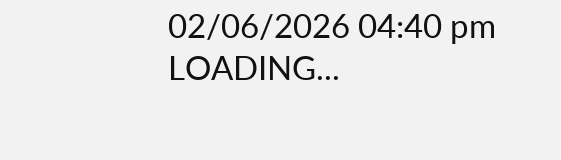02/06/2026 04:40 pm
LOADING...